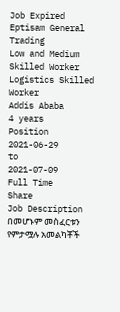Job Expired
Eptisam General Trading
Low and Medium Skilled Worker
Logistics Skilled Worker
Addis Ababa
4 years
Position
2021-06-29
to
2021-07-09
Full Time
Share
Job Description
በመሆኑም መስፈርቱን የምታሟሉ አመልካቾች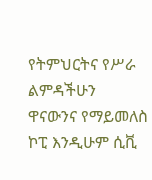የትምህርትና የሥራ ልምዳችሁን ዋናውንና የማይመለስ ኮፒ እንዲሁም ሲቪ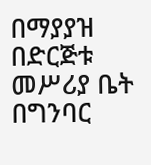በማያያዝ በድርጅቱ መሥሪያ ቤት በግንባር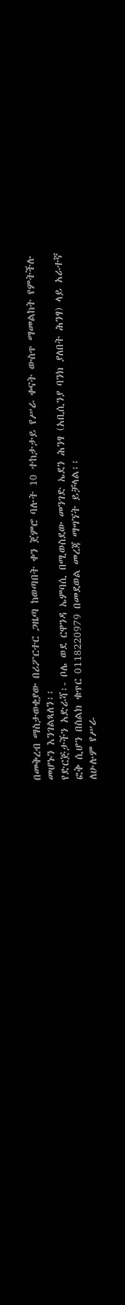በመቅረብ ማስታወቂያው በሪፖርተር ጋዜጣ ከወጣበት ቀን ጀምሮ ባሉት 10 ተከታታይ የሥራ ቀናት ውስጥ ማመልከት የምትችሉ መሆኑን እንገልጻለን፡፡
የድርጅታችን አድራሻ፡- ቦሌ ወደ ርዋንዳ ኤምባሲ በሚወስደው መንገድ ኤደን ሕንፃ (አቢሲንያ ባንክ ያለበት ሕንፃ) ላይ አራተኛ ፎቅ ሲሆን በስልክ ቁጥር 0118220979 በመደወል መረጃ ማግኘት ይቻላል፡፡
ለሁሉም የሥራ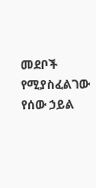መደቦች የሚያስፈልገው የሰው ኃይል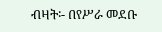ብዛት፡- በየሥራ መደቡ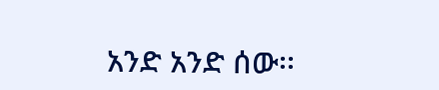አንድ አንድ ሰው፡፡